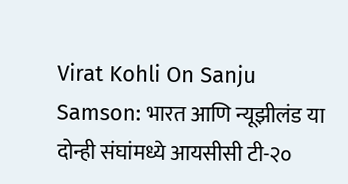Virat Kohli On Sanju Samson: भारत आणि न्यूझीलंड या दोन्ही संघांमध्ये आयसीसी टी-२०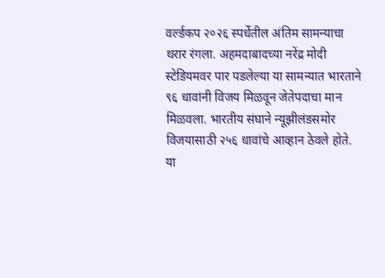वर्ल्डकप २०२६ स्पर्धेतील अंतिम सामन्याचा थरार रंगला. अहमदाबादच्या नरेंद्र मोदी स्टेडियमवर पार पडलेल्या या सामन्यात भारताने ९६ धावांनी विजय मिळवून जेतेपदाचा मान मिळवला. भारतीय संघाने न्यूझीलंडसमोर विजयासाठी २५६ धावांचे आव्हान ठेवले होते. या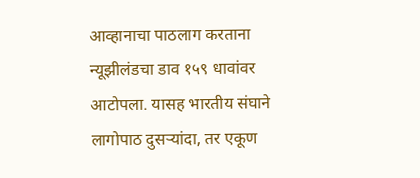आव्हानाचा पाठलाग करताना न्यूझीलंडचा डाव १५९ धावांवर आटोपला. यासह भारतीय संघाने लागोपाठ दुसऱ्यांदा, तर एकूण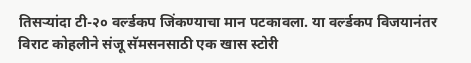तिसऱ्यांदा टी-२० वर्ल्डकप जिंकण्याचा मान पटकावला. या वर्ल्डकप विजयानंतर विराट कोहलीने संजू सॅमसनसाठी एक खास स्टोरी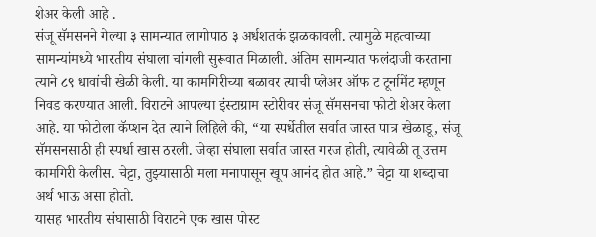शेअर केली आहे .
संजू सॅमसनने गेल्या ३ सामन्यात लागोपाठ ३ अर्धशतकं झळकावली. त्यामुळे महत्वाच्या सामन्यांमध्ये भारतीय संघाला चांगली सुरूवात मिळाली. अंतिम सामन्यात फलंदाजी करताना त्याने ८९ धावांची खेळी केली. या कामगिरीच्या बळावर त्याची प्लेअर ऑफ ट टूर्नामेंट म्हणून निवड करण्यात आली. विराटने आपल्या इंस्टाग्राम स्टोरीवर संजू सॅमसनचा फोटो शेअर केला आहे. या फोटोला कॅप्शन देत त्याने लिहिले की, “या स्पर्धेतील सर्वात जास्त पात्र खेळाडू, संजू सॅमसनसाठी ही स्पर्धा खास ठरली. जेव्हा संघाला सर्वात जास्त गरज होती, त्यावेळी तू उत्तम कामगिरी केलीस. चेट्टा, तुझ्यासाठी मला मनापासून खूप आनंद होत आहे.” चेट्टा या शब्दाचा अर्थ भाऊ असा होतो.
यासह भारतीय संघासाठी विराटने एक खास पोस्ट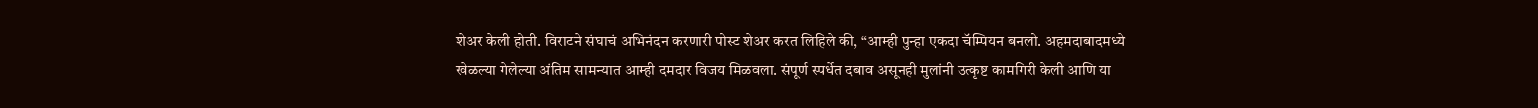शेअर केली होती. विराटने संघाचं अभिनंदन करणारी पोस्ट शेअर करत लिहिले की, “आम्ही पुन्हा एकदा चॅम्पियन बनलो. अहमदाबादमध्ये खेळल्या गेलेल्या अंतिम सामन्यात आम्ही दमदार विजय मिळवला. संपूर्ण स्पर्धेत दबाव असूनही मुलांनी उत्कृष्ट कामगिरी केली आणि या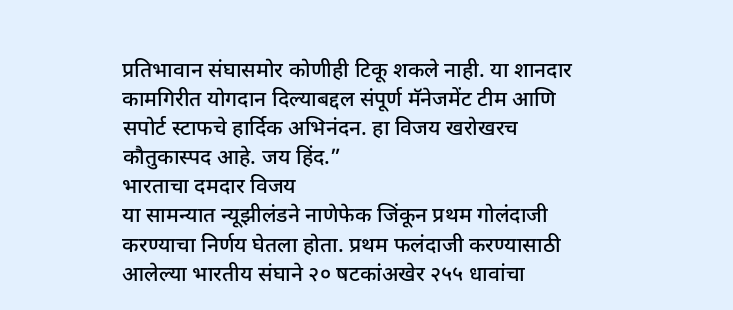प्रतिभावान संघासमोर कोणीही टिकू शकले नाही. या शानदार कामगिरीत योगदान दिल्याबद्दल संपूर्ण मॅनेजमेंट टीम आणि सपोर्ट स्टाफचे हार्दिक अभिनंदन. हा विजय खरोखरच कौतुकास्पद आहे. जय हिंद.”
भारताचा दमदार विजय
या सामन्यात न्यूझीलंडने नाणेफेक जिंकून प्रथम गोलंदाजी करण्याचा निर्णय घेतला होता. प्रथम फलंदाजी करण्यासाठी आलेल्या भारतीय संघाने २० षटकांअखेर २५५ धावांचा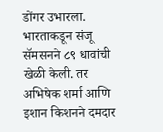डोंगर उभारला. भारताकडून संजू सॅमसनने ८९ धावांची खेळी केली. तर अभिषेक शर्मा आणि इशान किशनने दमदार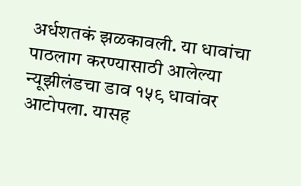अर्धशतकं झळकावली. या धावांचा पाठलाग करण्यासाठी आलेल्या न्यूझीलंडचा डाव १५९ धावांवर आटोपला. यासह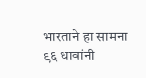भारताने हा सामना ९६ धावांनी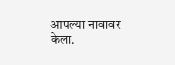आपल्या नावावर केला.